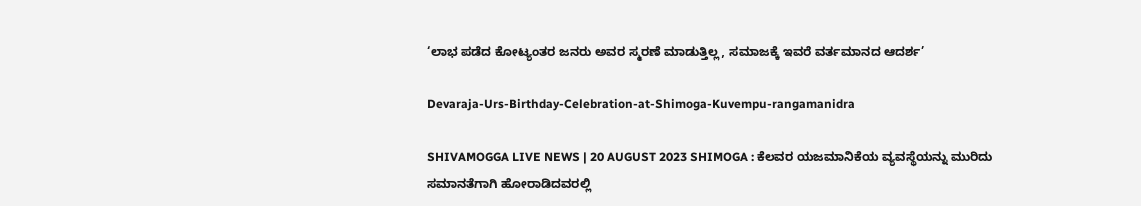‘ಲಾಭ ಪಡೆದ ಕೋಟ್ಯಂತರ ಜನರು ಅವರ ಸ್ಮರಣೆ ಮಾಡುತ್ತಿಲ್ಲ, ಸಮಾಜಕ್ಕೆ ಇವರೆ ವರ್ತಮಾನದ ಆದರ್ಶ’

Devaraja-Urs-Birthday-Celebration-at-Shimoga-Kuvempu-rangamanidra

SHIVAMOGGA LIVE NEWS | 20 AUGUST 2023 SHIMOGA : ಕೆಲವರ ಯಜಮಾನಿಕೆಯ ವ್ಯವಸ್ಥೆಯನ್ನು ಮುರಿದು ಸಮಾನತೆಗಾಗಿ ಹೋರಾಡಿದವರಲ್ಲಿ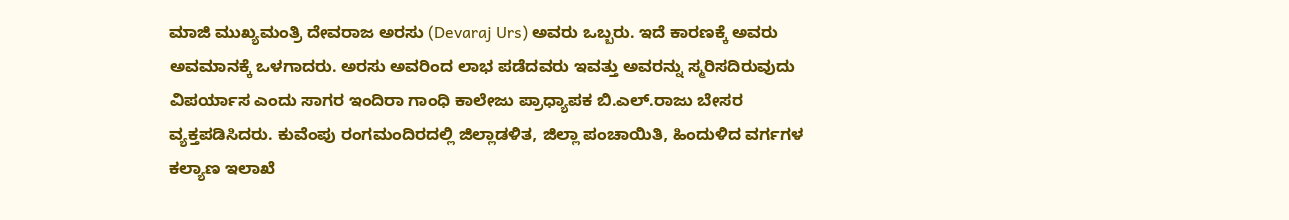ಮಾಜಿ ಮುಖ್ಯಮಂತ್ರಿ ದೇವರಾಜ ಅರಸು (Devaraj Urs) ಅವರು ಒಬ್ಬರು. ಇದೆ ಕಾರಣಕ್ಕೆ ಅವರು ಅವಮಾನಕ್ಕೆ ಒಳಗಾದರು. ಅರಸು ಅವರಿಂದ ಲಾಭ ಪಡೆದವರು ಇವತ್ತು ಅವರನ್ನು ಸ್ಮರಿಸದಿರುವುದು ವಿಪರ್ಯಾಸ ಎಂದು ಸಾಗರ ಇಂದಿರಾ ಗಾಂಧಿ ಕಾಲೇಜು ಪ್ರಾಧ್ಯಾಪಕ ಬಿ.ಎಲ್.ರಾಜು ಬೇಸರ ವ್ಯಕ್ತಪಡಿಸಿದರು. ಕುವೆಂಪು ರಂಗಮಂದಿರದಲ್ಲಿ ಜಿಲ್ಲಾಡಳಿತ, ಜಿಲ್ಲಾ ಪಂಚಾಯಿತಿ, ಹಿಂದುಳಿದ ವರ್ಗಗಳ ಕಲ್ಯಾಣ ಇಲಾಖೆ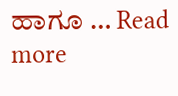ಹಾಗೂ … Read more